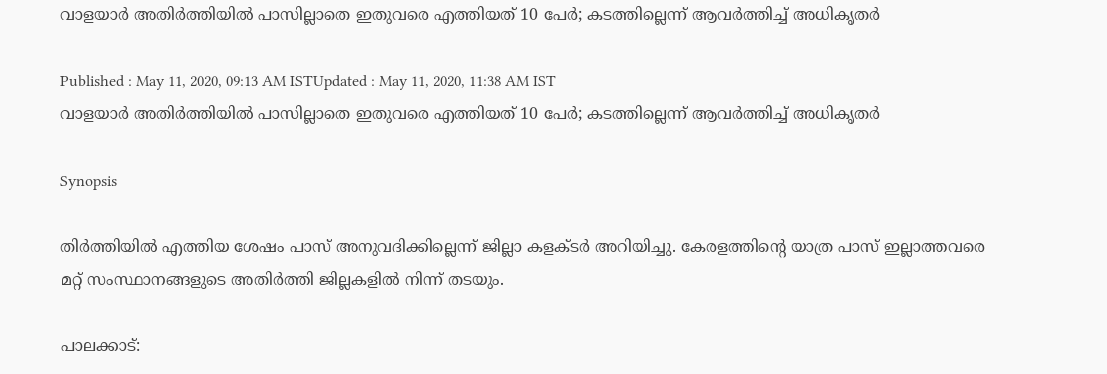വാളയാർ അതിർത്തിയിൽ പാസില്ലാതെ ഇതുവരെ എത്തിയത് 10 പേർ; കടത്തില്ലെന്ന് ആവർത്തിച്ച് അധികൃതർ

Published : May 11, 2020, 09:13 AM ISTUpdated : May 11, 2020, 11:38 AM IST
വാളയാർ അതിർത്തിയിൽ പാസില്ലാതെ ഇതുവരെ എത്തിയത് 10 പേർ; കടത്തില്ലെന്ന് ആവർത്തിച്ച് അധികൃതർ

Synopsis

തിർത്തിയിൽ എത്തിയ ശേഷം പാസ് അനുവദിക്കില്ലെന്ന് ജില്ലാ കളക്ടർ അറിയിച്ചു. കേരളത്തിന്‍റെ യാത്ര പാസ് ഇല്ലാത്തവരെ മറ്റ് സംസ്ഥാനങ്ങളുടെ അതിർത്തി ജില്ലകളിൽ നിന്ന് തടയും.

പാലക്കാട്: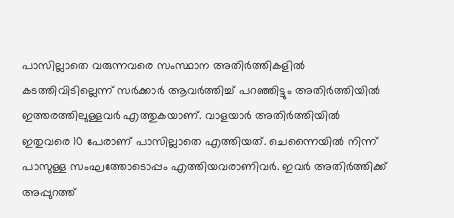പാസില്ലാതെ വരുന്നവരെ സംസ്ഥാന അതിർത്തികളിൽ കടത്തിവിടില്ലെന്ന് സർക്കാർ ആവർത്തിച്ച് പറഞ്ഞിട്ടും അതിർത്തിയിൽ ഇത്തരത്തിലുള്ളവർ എത്തുകയാണ്. വാളയാർ അതിർത്തിയിൽ ഇതുവരെ 10 പേരാണ് പാസില്ലാതെ എത്തിയത്. ചെന്നൈയിൽ നിന്ന് പാസുള്ള സംഘത്തോടൊപ്പം എത്തിയവരാണിവർ. ഇവർ അതിർത്തിക്ക് അപ്പുറത്ത്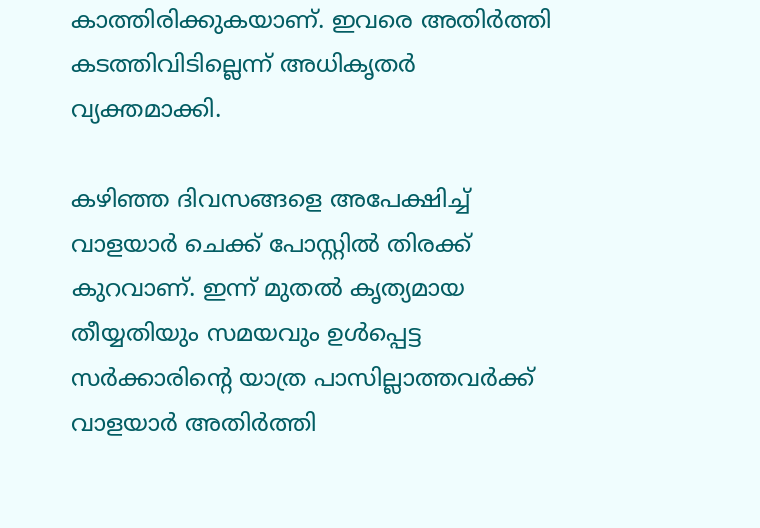കാത്തിരിക്കുകയാണ്. ഇവരെ അതിർത്തി കടത്തിവിടില്ലെന്ന് അധികൃതർ വ്യക്തമാക്കി.

കഴിഞ്ഞ ദിവസങ്ങളെ അപേക്ഷിച്ച് വാളയാർ ചെക്ക് പോസ്റ്റിൽ തിരക്ക് കുറവാണ്. ഇന്ന് മുതൽ കൃത്യമായ തീയ്യതിയും സമയവും ഉൾപ്പെട്ട സർക്കാരിന്‍റെ യാത്ര പാസില്ലാത്തവർക്ക് വാളയാർ അതിർത്തി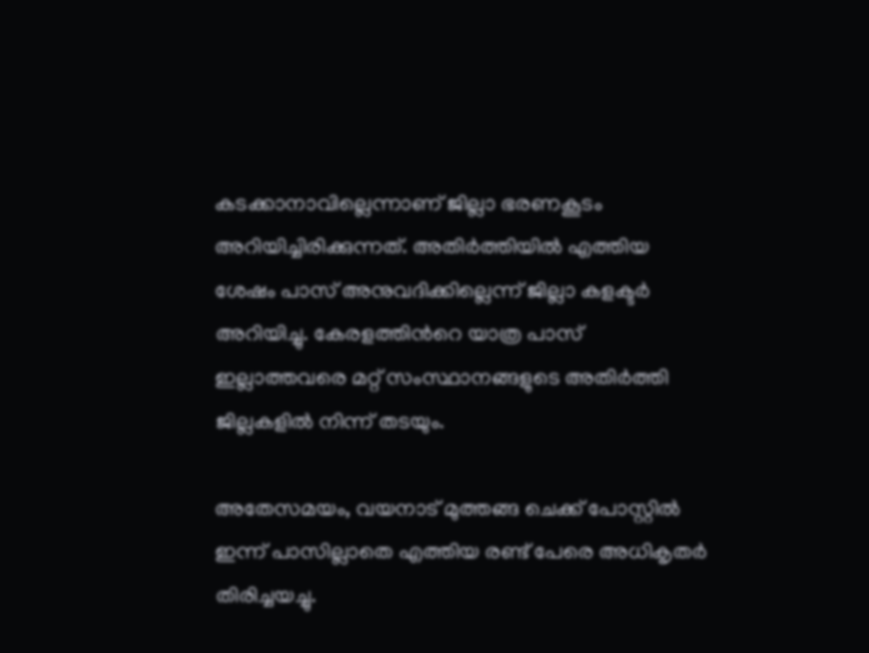കടക്കാനാവില്ലെന്നാണ് ജില്ലാ ഭരണകൂടം അറിയിച്ചിരിക്കുന്നത്. അതിർത്തിയിൽ എത്തിയ ശേഷം പാസ് അനുവദിക്കില്ലെന്ന് ജില്ലാ കളക്ടർ അറിയിച്ചു. കേരളത്തിന്‍റെ യാത്ര പാസ് ഇല്ലാത്തവരെ മറ്റ് സംസ്ഥാനങ്ങളുടെ അതിർത്തി ജില്ലകളിൽ നിന്ന് തടയും.

അതേസമയം, വയനാട് മുത്തങ്ങ ചെക്ക് പോസ്റ്റിൽ ഇന്ന് പാസില്ലാതെ എത്തിയ രണ്ട് പേരെ അധികൃതർ തിരിച്ചയച്ചു.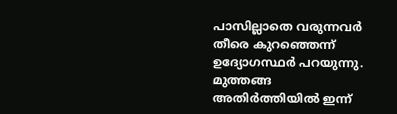പാസില്ലാതെ വരുന്നവർ തീരെ കുറഞ്ഞെന്ന് ഉദ്യോഗസ്ഥർ പറയുന്നു. മുത്തങ്ങ അതിർത്തിയിൽ ഇന്ന്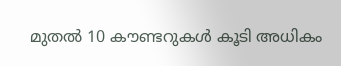മുതൽ 10 കൗണ്ടറുകൾ കൂടി അധികം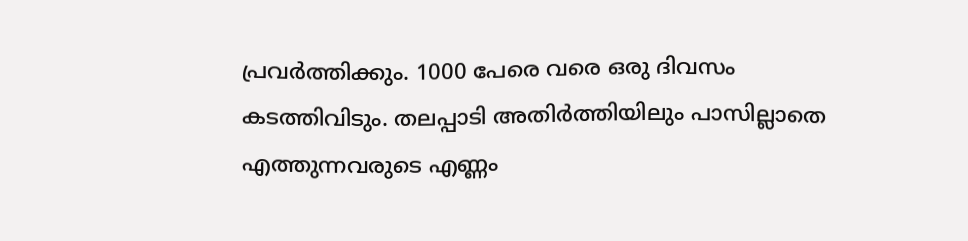പ്രവർത്തിക്കും. 1000 പേരെ വരെ ഒരു ദിവസം കടത്തിവിടും. തലപ്പാടി അതിർത്തിയിലും പാസില്ലാതെ എത്തുന്നവരുടെ എണ്ണം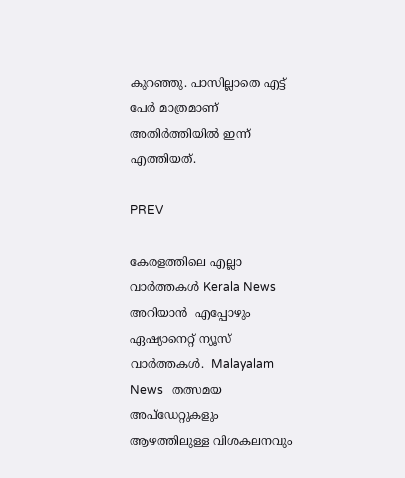കുറഞ്ഞു. പാസില്ലാതെ എട്ട് പേർ മാത്രമാണ് അതിർത്തിയിൽ ഇന്ന് എത്തിയത്.

PREV

കേരളത്തിലെ എല്ലാ വാർത്തകൾ Kerala News അറിയാൻ  എപ്പോഴും ഏഷ്യാനെറ്റ് ന്യൂസ് വാർത്തകൾ.  Malayalam News   തത്സമയ അപ്‌ഡേറ്റുകളും ആഴത്തിലുള്ള വിശകലനവും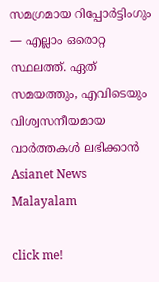സമഗ്രമായ റിപ്പോർട്ടിംഗും — എല്ലാം ഒരൊറ്റ സ്ഥലത്ത്. ഏത് സമയത്തും, എവിടെയും വിശ്വസനീയമായ വാർത്തകൾ ലഭിക്കാൻ Asianet News Malayalam

click me!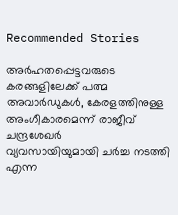Recommended Stories

അർഹതപ്പെട്ടവരുടെ കരങ്ങളിലേക്ക് പത്മ അവാർഡുകൾ, കേരളത്തിനുള്ള അംഗീകാരമെന്ന് രാജീവ് ചന്ദ്രശേഖർ
വ്യവസായിയുമായി ചർച്ച നടത്തി എന്ന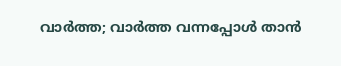വാർത്ത; വാർത്ത വന്നപ്പോൾ താൻ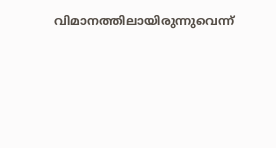വിമാനത്തിലായിരുന്നുവെന്ന്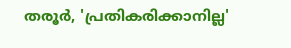തരൂർ, 'പ്രതികരിക്കാനില്ല'